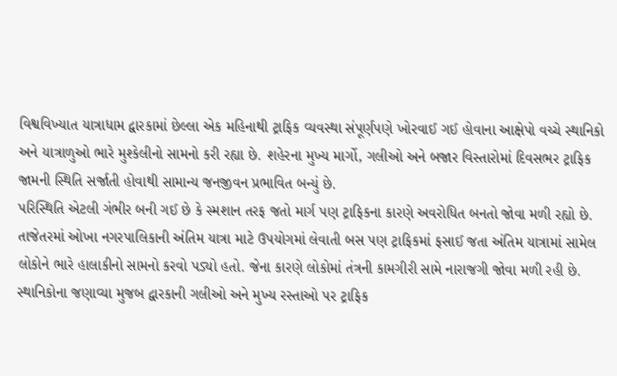વિશ્વવિખ્યાત યાત્રાધામ દ્વારકામાં છેલ્લા એક મહિનાથી ટ્રાફિક વ્યવસ્થા સંપૂર્ણપણે ખોરવાઈ ગઈ હોવાના આક્ષેપો વચ્ચે સ્થાનિકો અને યાત્રાળુઓ ભારે મુશ્કેલીનો સામનો કરી રહ્યા છે. શહેરના મુખ્ય માર્ગો, ગલીઓ અને બજાર વિસ્તારોમાં દિવસભર ટ્રાફિક જામની સ્થિતિ સર્જાતી હોવાથી સામાન્ય જનજીવન પ્રભાવિત બન્યું છે.
પરિસ્થિતિ એટલી ગંભીર બની ગઈ છે કે સ્મશાન તરફ જતો માર્ગ પણ ટ્રાફિકના કારણે અવરોધિત બનતો જોવા મળી રહ્યો છે. તાજેતરમાં ઓખા નગરપાલિકાની અંતિમ યાત્રા માટે ઉપયોગમાં લેવાતી બસ પણ ટ્રાફિકમાં ફસાઈ જતા અંતિમ યાત્રામાં સામેલ લોકોને ભારે હાલાકીનો સામનો કરવો પડ્યો હતો. જેના કારણે લોકોમાં તંત્રની કામગીરી સામે નારાજગી જોવા મળી રહી છે.
સ્થાનિકોના જણાવ્યા મુજબ દ્વારકાની ગલીઓ અને મુખ્ય રસ્તાઓ પર ટ્રાફિક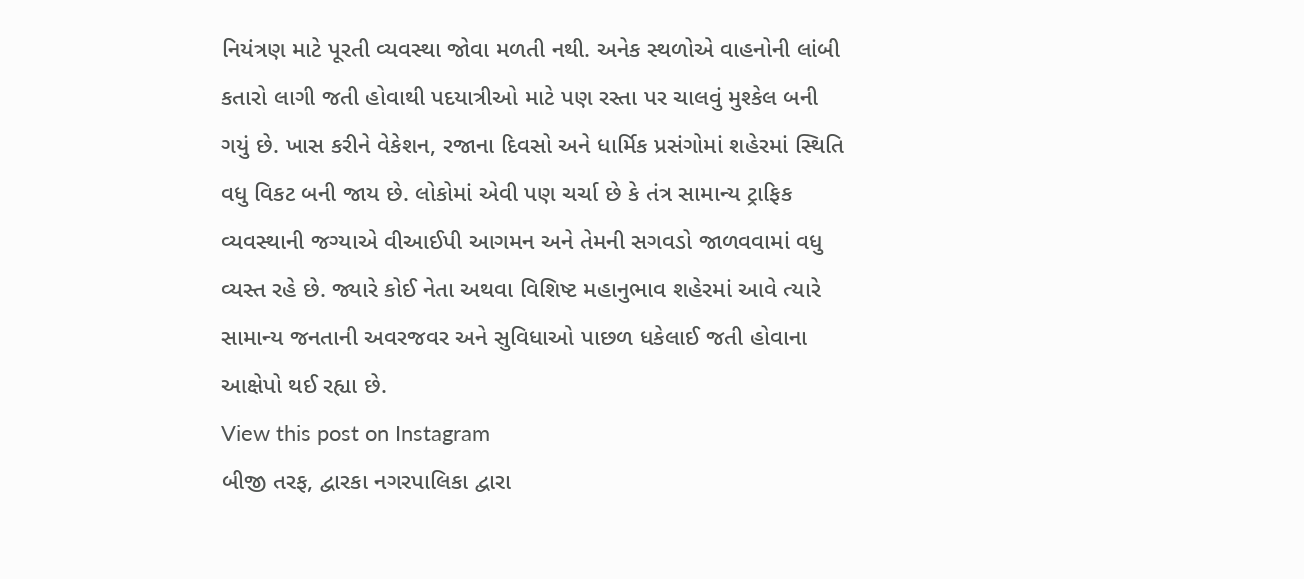નિયંત્રણ માટે પૂરતી વ્યવસ્થા જોવા મળતી નથી. અનેક સ્થળોએ વાહનોની લાંબી કતારો લાગી જતી હોવાથી પદયાત્રીઓ માટે પણ રસ્તા પર ચાલવું મુશ્કેલ બની ગયું છે. ખાસ કરીને વેકેશન, રજાના દિવસો અને ધાર્મિક પ્રસંગોમાં શહેરમાં સ્થિતિ વધુ વિકટ બની જાય છે. લોકોમાં એવી પણ ચર્ચા છે કે તંત્ર સામાન્ય ટ્રાફિક વ્યવસ્થાની જગ્યાએ વીઆઈપી આગમન અને તેમની સગવડો જાળવવામાં વધુ વ્યસ્ત રહે છે. જ્યારે કોઈ નેતા અથવા વિશિષ્ટ મહાનુભાવ શહેરમાં આવે ત્યારે સામાન્ય જનતાની અવરજવર અને સુવિધાઓ પાછળ ધકેલાઈ જતી હોવાના આક્ષેપો થઈ રહ્યા છે.
View this post on Instagram
બીજી તરફ, દ્વારકા નગરપાલિકા દ્વારા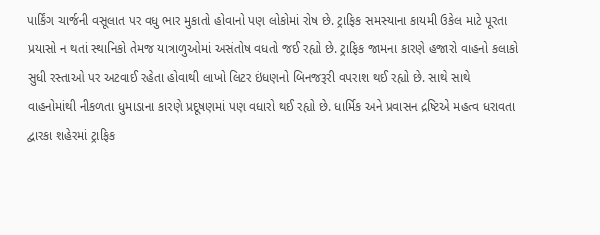પાર્કિંગ ચાર્જની વસૂલાત પર વધુ ભાર મુકાતો હોવાનો પણ લોકોમાં રોષ છે. ટ્રાફિક સમસ્યાના કાયમી ઉકેલ માટે પૂરતા પ્રયાસો ન થતાં સ્થાનિકો તેમજ યાત્રાળુઓમાં અસંતોષ વધતો જઈ રહ્યો છે. ટ્રાફિક જામના કારણે હજારો વાહનો કલાકો સુધી રસ્તાઓ પર અટવાઈ રહેતા હોવાથી લાખો લિટર ઇંધણનો બિનજરૂરી વપરાશ થઈ રહ્યો છે. સાથે સાથે વાહનોમાંથી નીકળતા ધુમાડાના કારણે પ્રદૂષણમાં પણ વધારો થઈ રહ્યો છે. ધાર્મિક અને પ્રવાસન દ્રષ્ટિએ મહત્વ ધરાવતા દ્વારકા શહેરમાં ટ્રાફિક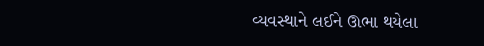વ્યવસ્થાને લઈને ઊભા થયેલા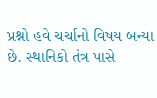પ્રશ્નો હવે ચર્ચાનો વિષય બન્યા છે. સ્થાનિકો તંત્ર પાસે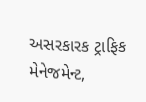અસરકારક ટ્રાફિક મેનેજમેન્ટ,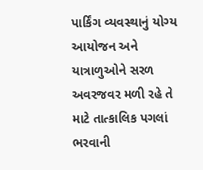પાર્કિંગ વ્યવસ્થાનું યોગ્ય આયોજન અને યાત્રાળુઓને સરળ અવરજવર મળી રહે તે માટે તાત્કાલિક પગલાં ભરવાની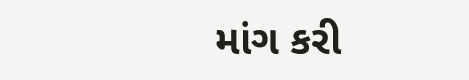માંગ કરી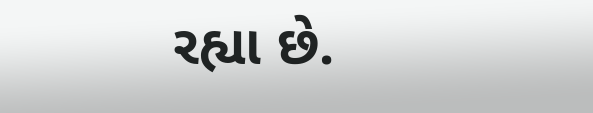રહ્યા છે.